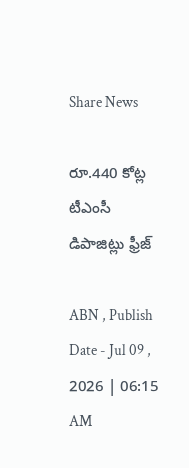Share News

రూ.440 కోట్ల టీఎంసీ డిపాజిట్లు ఫ్రీజ్‌

ABN , Publish Date - Jul 09 , 2026 | 06:15 AM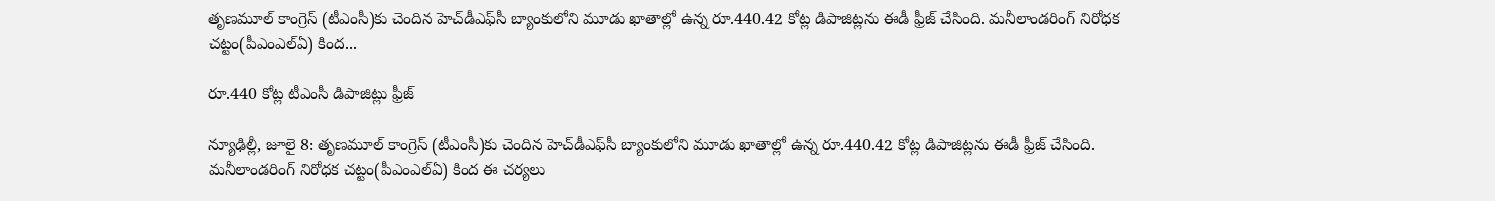తృణమూల్‌ కాంగ్రెస్‌ (టీఎంసీ)కు చెందిన హెచ్‌డీఎఫ్‌సీ బ్యాంకులోని మూడు ఖాతాల్లో ఉన్న రూ.440.42 కోట్ల డిపాజిట్లను ఈడీ ఫ్రీజ్‌ చేసింది. మనీలాండరింగ్‌ నిరోధక చట్టం(పీఎంఎల్‌ఏ) కింద...

రూ.440 కోట్ల టీఎంసీ డిపాజిట్లు ఫ్రీజ్‌

న్యూఢిల్లీ, జూలై 8: తృణమూల్‌ కాంగ్రెస్‌ (టీఎంసీ)కు చెందిన హెచ్‌డీఎఫ్‌సీ బ్యాంకులోని మూడు ఖాతాల్లో ఉన్న రూ.440.42 కోట్ల డిపాజిట్లను ఈడీ ఫ్రీజ్‌ చేసింది. మనీలాండరింగ్‌ నిరోధక చట్టం(పీఎంఎల్‌ఏ) కింద ఈ చర్యలు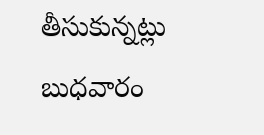తీసుకున్నట్లు బుధవారం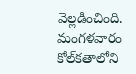వెల్లడించింది. మంగళవారం కోల్‌కతాలోని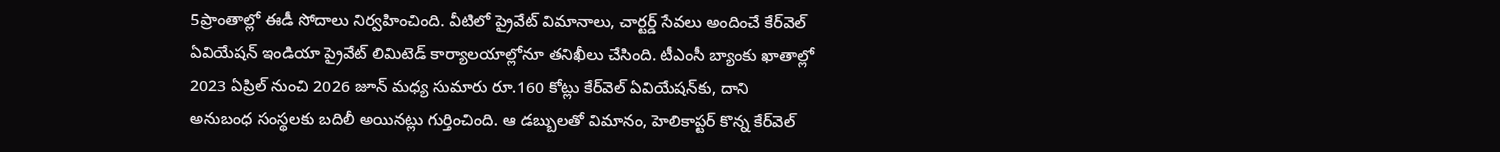5ప్రాంతాల్లో ఈడీ సోదాలు నిర్వహించింది. వీటిలో ప్రైవేట్‌ విమానాలు, చార్టర్డ్‌ సేవలు అందించే కేర్‌వెల్‌ ఏవియేషన్‌ ఇండియా ప్రైవేట్‌ లిమిటెడ్‌ కార్యాలయాల్లోనూ తనిఖీలు చేసింది. టీఎంసీ బ్యాంకు ఖాతాల్లో 2023 ఏప్రిల్‌ నుంచి 2026 జూన్‌ మధ్య సుమారు రూ.160 కోట్లు కేర్‌వెల్‌ ఏవియేషన్‌కు, దాని అనుబంధ సంస్థలకు బదిలీ అయినట్లు గుర్తించింది. ఆ డబ్బులతో విమానం, హెలికాప్టర్‌ కొన్న కేర్‌వెల్‌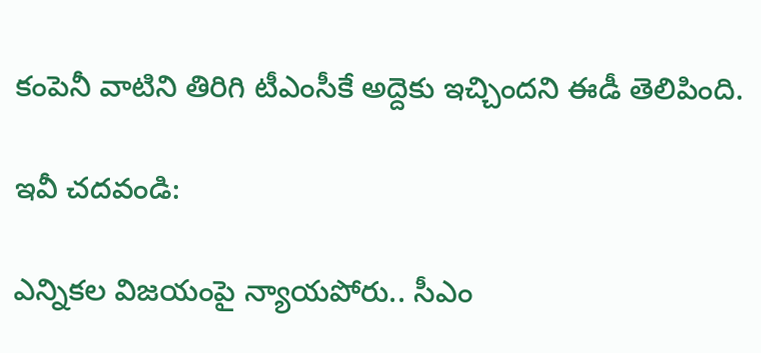కంపెనీ వాటిని తిరిగి టీఎంసీకే అద్దెకు ఇచ్చిందని ఈడీ తెలిపింది.

ఇవీ చదవండి:

ఎన్నికల విజయంపై న్యాయపోరు.. సీఎం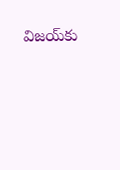విజయ్‌కు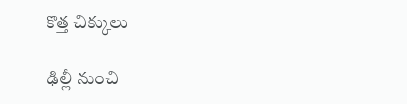కొత్త చిక్కులు

ఢిల్లీ నుంచి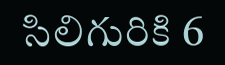సిలిగురికి 6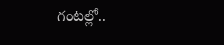గంటల్లో..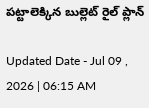పట్టాలెక్కిన బుల్లెట్‌ రైల్ ప్లాన్

Updated Date - Jul 09 , 2026 | 06:15 AM